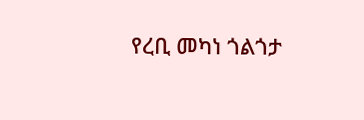የረቢ መካነ ጎልጎታ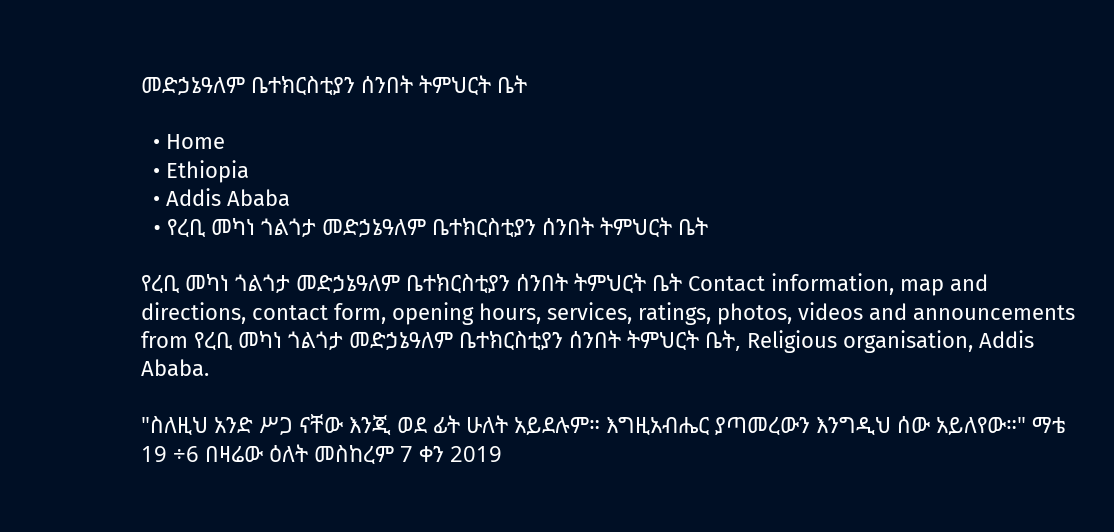መድኃኔዓለም ቤተክርስቲያን ሰንበት ትምህርት ቤት

  • Home
  • Ethiopia
  • Addis Ababa
  • የረቢ መካነ ጎልጎታ መድኃኔዓለም ቤተክርስቲያን ሰንበት ትምህርት ቤት

የረቢ መካነ ጎልጎታ መድኃኔዓለም ቤተክርስቲያን ሰንበት ትምህርት ቤት Contact information, map and directions, contact form, opening hours, services, ratings, photos, videos and announcements from የረቢ መካነ ጎልጎታ መድኃኔዓለም ቤተክርስቲያን ሰንበት ትምህርት ቤት, Religious organisation, Addis Ababa.

"ስለዚህ አንድ ሥጋ ናቸው እንጂ ወደ ፊት ሁለት አይደሉም። እግዚአብሔር ያጣመረውን እንግዲህ ሰው አይለየው።" ማቴ 19 ÷6 በዛሬው ዕለት መስከረም 7 ቀን 2019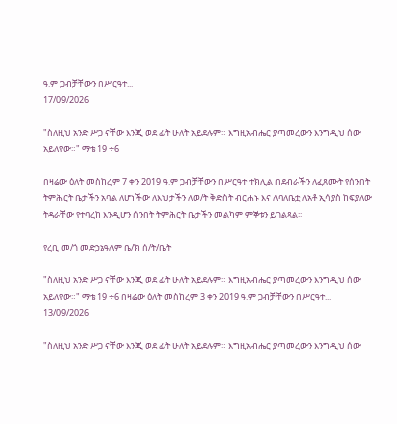ዓ.ም ጋብቻቸውን በሥርዓተ...
17/09/2026

"ስለዚህ አንድ ሥጋ ናቸው እንጂ ወደ ፊት ሁለት አይደሉም። እግዚአብሔር ያጣመረውን እንግዲህ ሰው አይለየው።" ማቴ 19 ÷6

በዛሬው ዕለት መስከረም 7 ቀን 2019 ዓ.ም ጋብቻቸውን በሥርዓተ ተክሊል በደብራችን ለፈጸሙት የሰንበት ትምሕርት ቤታችን አባል ለሆነችው ለእህታችን ለወ/ት ቅድስት ብርሐኑ እና ለባለቤቷ ለአቶ ኢሳያስ ከፍያለው ትዳራቸው የተባረከ እንዲሆን ሰንበት ትምሕርት ቤታችን መልካም ምኞቱን ይገልጻል፡፡

የረቢ መ/ጎ መድኃኔዓለም ቤ/ክ ሰ/ት/ቤት

"ስለዚህ አንድ ሥጋ ናቸው እንጂ ወደ ፊት ሁለት አይደሉም። እግዚአብሔር ያጣመረውን እንግዲህ ሰው አይለየው።" ማቴ 19 ÷6 በዛሬው ዕለት መስከረም 3 ቀን 2019 ዓ.ም ጋብቻቸውን በሥርዓተ...
13/09/2026

"ስለዚህ አንድ ሥጋ ናቸው እንጂ ወደ ፊት ሁለት አይደሉም። እግዚአብሔር ያጣመረውን እንግዲህ ሰው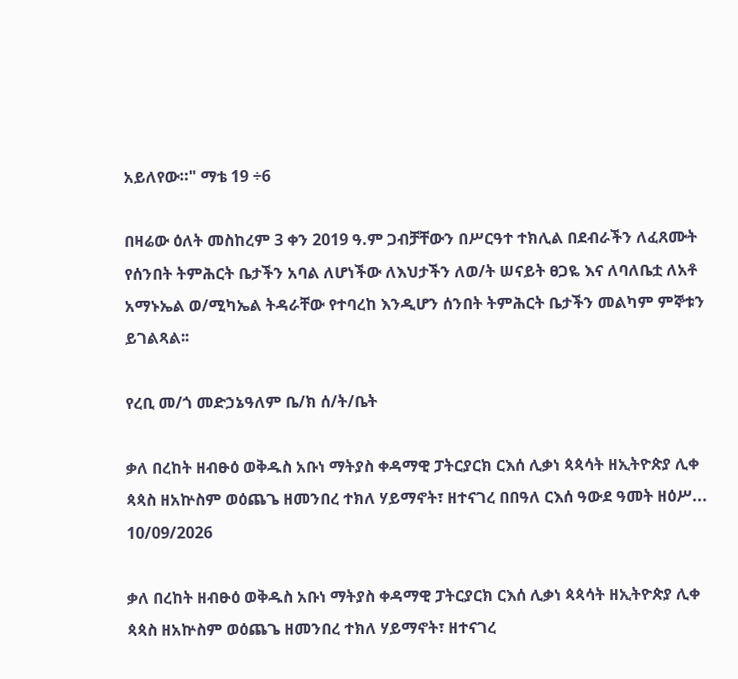አይለየው።" ማቴ 19 ÷6

በዛሬው ዕለት መስከረም 3 ቀን 2019 ዓ.ም ጋብቻቸውን በሥርዓተ ተክሊል በደብራችን ለፈጸሙት የሰንበት ትምሕርት ቤታችን አባል ለሆነችው ለእህታችን ለወ/ት ሠናይት ፀጋዬ እና ለባለቤቷ ለአቶ አማኑኤል ወ/ሚካኤል ትዳራቸው የተባረከ እንዲሆን ሰንበት ትምሕርት ቤታችን መልካም ምኞቱን ይገልጻል፡፡

የረቢ መ/ጎ መድኃኔዓለም ቤ/ክ ሰ/ት/ቤት

ቃለ በረከት ዘብፁዕ ወቅዱስ አቡነ ማትያስ ቀዳማዊ ፓትርያርክ ርእሰ ሊቃነ ጳጳሳት ዘኢትዮጵያ ሊቀ ጳጳስ ዘአኵስም ወዕጨጌ ዘመንበረ ተክለ ሃይማኖት፣ ዘተናገረ በበዓለ ርእሰ ዓውደ ዓመት ዘዕሥ...
10/09/2026

ቃለ በረከት ዘብፁዕ ወቅዱስ አቡነ ማትያስ ቀዳማዊ ፓትርያርክ ርእሰ ሊቃነ ጳጳሳት ዘኢትዮጵያ ሊቀ ጳጳስ ዘአኵስም ወዕጨጌ ዘመንበረ ተክለ ሃይማኖት፣ ዘተናገረ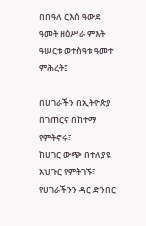በበዓለ ርእሰ ዓውደ ዓመት ዘዕሥራ ምእት ዓሠርቱ ወተስዓቱ ዓመተ ምሕረት፤

በሀገራችን በኢትዮጵያ በገጠርና በከተማ የምትኖሩ፣
ከሀገር ውጭ በተለያዩ አህጉር የምትገኙ፣
የሀገራችንን ዳር ድንበር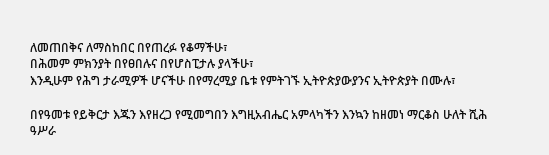ለመጠበቅና ለማስከበር በየጠረፉ የቆማችሁ፣
በሕመም ምክንያት በየፀበሉና በየሆስፒታሉ ያላችሁ፣
እንዲሁም የሕግ ታራሚዎች ሆናችሁ በየማረሚያ ቤቱ የምትገኙ ኢትዮጵያውያንና ኢትዮጵያት በሙሉ፣

በየዓመቱ የይቅርታ እጁን እየዘረጋ የሚመግበን እግዚአብሔር አምላካችን እንኳን ከዘመነ ማርቆስ ሁለት ሺሕ ዓሥራ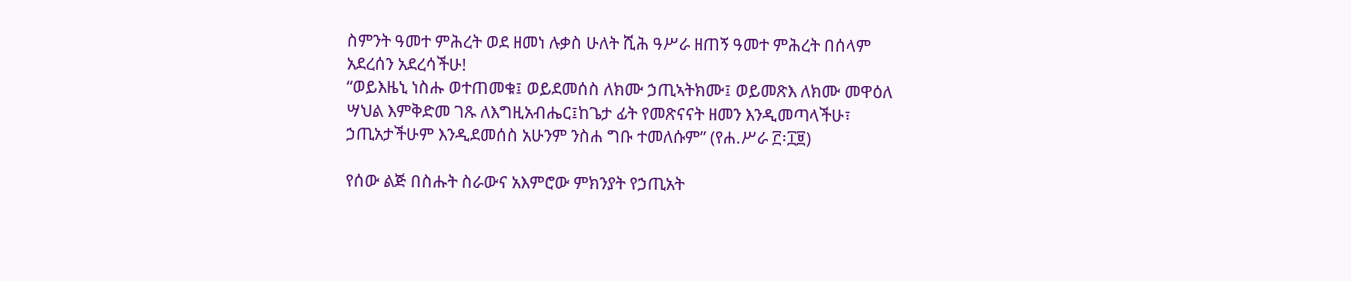ስምንት ዓመተ ምሕረት ወደ ዘመነ ሉቃስ ሁለት ሺሕ ዓሥራ ዘጠኝ ዓመተ ምሕረት በሰላም አደረሰን አደረሳችሁ!
“ወይእዜኒ ነስሑ ወተጠመቁ፤ ወይደመሰስ ለክሙ ኃጢኣትክሙ፤ ወይመጽእ ለክሙ መዋዕለ ሣህል እምቅድመ ገጹ ለእግዚአብሔር፤ከጌታ ፊት የመጽናናት ዘመን እንዲመጣላችሁ፣ ኃጢአታችሁም እንዲደመሰስ አሁንም ንስሐ ግቡ ተመለሱም” (የሐ.ሥራ ፫፡፲፱)

የሰው ልጅ በስሑት ስራውና አእምሮው ምክንያት የኃጢአት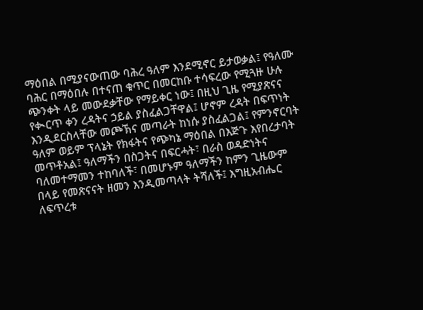ማዕበል በሚያናውጠው ባሕረ ዓለም እንደሚኖር ይታወቃል፤ የዓለሙ ባሕር በማዕበሉ በተናጠ ቁጥር በመርከቡ ተሳፍረው የሚጓዙ ሁሉ ጭንቀት ላይ መውደቃቸው የማይቀር ነው፤ በዚህ ጊዜ የሚያጽናና የቊርጥ ቀን ረዳትና ኃይል ያስፈልጋቸዋል፤ ሆኖም ረዳት በፍጥነት እንዲደርስላቸው መጮኽና መጣራት ከነሱ ያስፈልጋል፤ የምንኖርባት ዓለም ወይም ፕላኔት የክፋትና የጭካኔ ማዕበል በእጅጉ እየበረታባት መጥቶአል፤ ዓለማችን በስጋትና በፍርሓት፣ በራስ ወዳድነትና ባለመተማመን ተከባለች፣ በመሆኑም ዓለማችን ከምን ጊዜውም በላይ የመጽናናት ዘመን እንዲመጣላት ትሻለች፤ እግዚአብሔር ለፍጥረቱ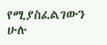የሚያስፈልገውን ሁሉ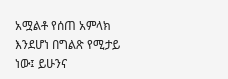አሟልቶ የሰጠ አምላክ እንደሆነ በግልጽ የሚታይ ነው፤ ይሁንና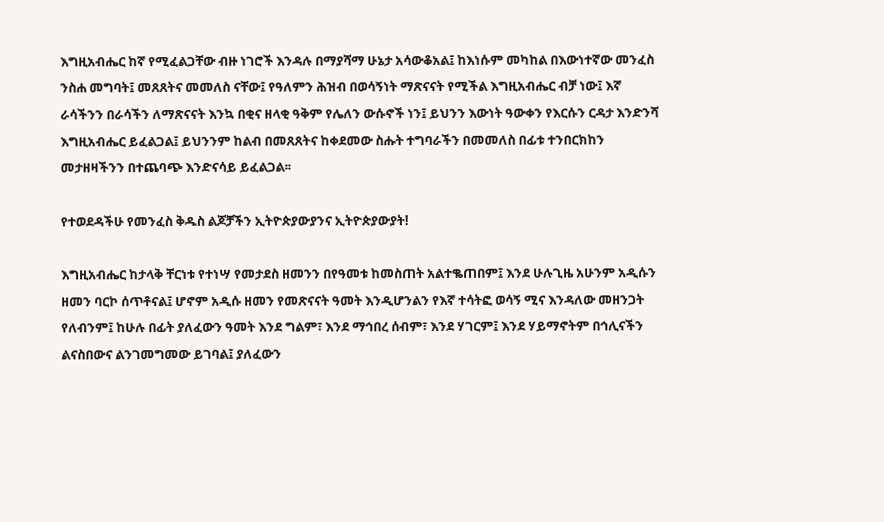እግዚአብሔር ከኛ የሚፈልጋቸው ብዙ ነገሮች እንዳሉ በማያሻማ ሁኔታ አሳውቆአል፤ ከእነሱም መካከል በእውነተኛው መንፈስ ንስሐ መግባት፤ መጸጸትና መመለስ ናቸው፤ የዓለምን ሕዝብ በወሳኝነት ማጽናናት የሚችል እግዚአብሔር ብቻ ነው፤ እኛ ራሳችንን በራሳችን ለማጽናናት እንኳ በቂና ዘላቂ ዓቅም የሌለን ውሱኖች ነን፤ ይህንን እውነት ዓውቀን የእርሱን ርዳታ እንድንሻ እግዚአብሔር ይፈልጋል፤ ይህንንም ከልብ በመጸጸትና ከቀደመው ስሑት ተግባራችን በመመለስ በፊቱ ተንበርክከን መታዘዛችንን በተጨባጭ እንድናሳይ ይፈልጋል፡፡

የተወደዳችሁ የመንፈስ ቅዱስ ልጆቻችን ኢትዮጵያውያንና ኢትዮጵያውያት!

እግዚአብሔር ከታላቅ ቸርነቱ የተነሣ የመታደስ ዘመንን በየዓመቱ ከመስጠት አልተቈጠበም፤ እንደ ሁሉጊዜ አሁንም አዲሱን ዘመን ባርኮ ሰጥቶናል፤ ሆኖም አዲሱ ዘመን የመጽናናት ዓመት እንዲሆንልን የእኛ ተሳትፎ ወሳኝ ሚና እንዳለው መዘንጋት የለብንም፤ ከሁሉ በፊት ያለፈውን ዓመት እንደ ግልም፣ እንደ ማኅበረ ሰብም፣ እንደ ሃገርም፤ እንደ ሃይማኖትም በኅሊናችን ልናስበውና ልንገመግመው ይገባል፤ ያለፈውን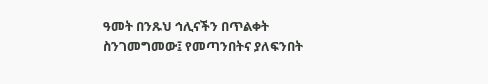ዓመት በንጹህ ኅሊናችን በጥልቀት ስንገመግመው፤ የመጣንበትና ያለፍንበት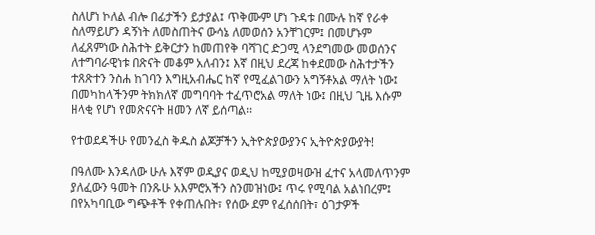ስለሆነ ኮለል ብሎ በፊታችን ይታያል፤ ጥቅሙም ሆነ ጉዳቱ በሙሉ ከኛ የራቀ ስለማይሆን ዳኝነት ለመስጠትና ውሳኔ ለመወሰን አንቸገርም፤ በመሆኑም ለፈጸምነው ስሕተት ይቅርታን ከመጠየቅ ባሻገር ድጋሚ ላንደግመው መወሰንና ለተግባራዊነቱ በጽናት መቆም አለብን፤ እኛ በዚህ ደረጃ ከቀደመው ስሕተታችን ተጸጽተን ንስሐ ከገባን እግዚአብሔር ከኛ የሚፈልገውን አግኝቶአል ማለት ነው፤ በመካከላችንም ትክክለኛ መግባባት ተፈጥሮአል ማለት ነው፤ በዚህ ጊዜ እሱም ዘላቂ የሆነ የመጽናናት ዘመን ለኛ ይሰጣል፡፡

የተወደዳችሁ የመንፈስ ቅዱስ ልጆቻችን ኢትዮጵያውያንና ኢትዮጵያውያት!

በዓለሙ እንዳለው ሁሉ እኛም ወዲያና ወዲህ ከሚያወዛውዝ ፈተና አላመለጥንም ያለፈውን ዓመት በንጹሁ አእምሮአችን ስንመዝነው፤ ጥሩ የሚባል አልነበረም፤ በየአካባቢው ግጭቶች የቀጠሉበት፣ የሰው ደም የፈሰሰበት፣ ዕገታዎች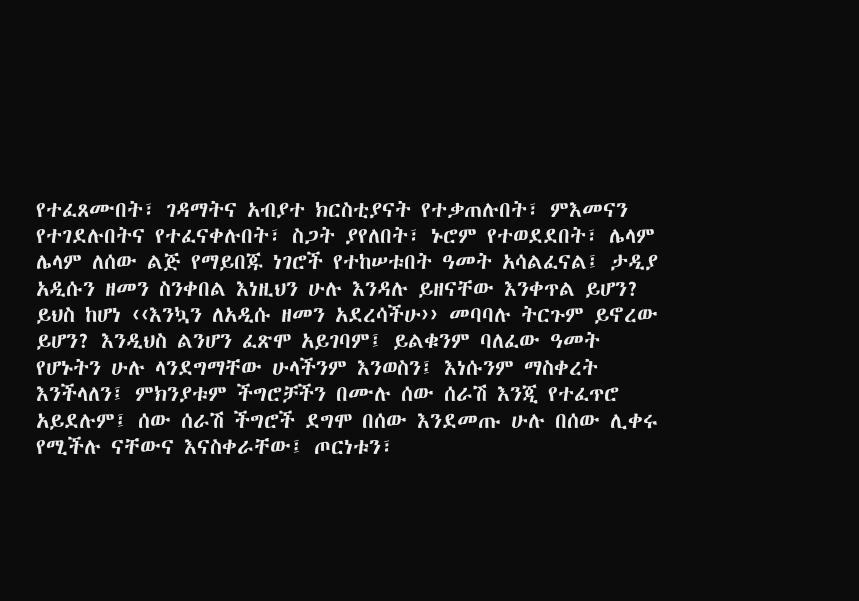የተፈጸሙበት፣ ገዳማትና አብያተ ክርስቲያናት የተቃጠሉበት፣ ምእመናን የተገደሉበትና የተፈናቀሉበት፣ ስጋት ያየለበት፣ ኑሮም የተወደደበት፣ ሌላም ሌላም ለሰው ልጅ የማይበጁ ነገሮች የተከሠቱበት ዓመት አሳልፈናል፤ ታዲያ አዲሱን ዘመን ስንቀበል እነዚህን ሁሉ እንዳሉ ይዘናቸው እንቀጥል ይሆን? ይህስ ከሆነ ‹‹እንኳን ለአዲሱ ዘመን አደረሳችሁ›› መባባሉ ትርጉም ይኖረው ይሆን? እንዲህስ ልንሆን ፈጽሞ አይገባም፤ ይልቁንም ባለፈው ዓመት የሆኑትን ሁሉ ላንደግማቸው ሁላችንም እንወስን፤ እነሱንም ማስቀረት እንችላለን፤ ምክንያቱም ችግሮቻችን በሙሉ ሰው ሰራሽ እንጂ የተፈጥሮ አይደሉም፤ ሰው ሰራሽ ችግሮች ደግሞ በሰው እንደመጡ ሁሉ በሰው ሊቀሩ የሚችሉ ናቸውና እናስቀራቸው፤ ጦርነቱን፣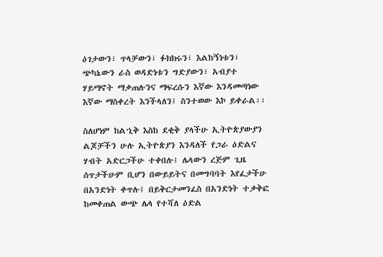ዕገታውን፣ ጥላቻውን፣ ፉክክሩን፣ እልከኝነቱን፣ ጭካኔውን ራስ ወዳድነቱን ግድያውን፣ አብያተ ሃይማኖት ማቃጠሉንና ማፍረሱን እኛው እንዳመጣነው እኛው ማስቀረት እንችላለን፤ ስንተወው እኮ ይቀራል፡፡

ስለሆነም ከልኂቅ እስከ ደቂቅ ያላችሁ ኢትዮጵያውያን ልጆቻችን ሁሉ ኢትዮጵያን እንዳለች የጋራ ዕድልና ሃብት አድርጋችሁ ተቀበሉ፤ ሌላውን ረጅም ጊዜ ሰጥታችሁም ቢሆን በውይይትና በመግባባት እየፈታችሁ በአንድነት ቀጥሉ፤ በይቅርታመንፈስ በአንድነት ተቃቅፎ ከመቀጠል ውጭ ሌላ የተሻለ ዕድል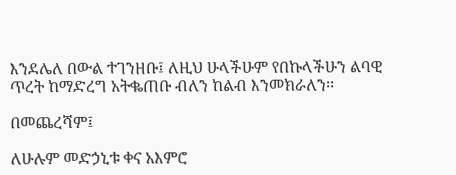እንደሌለ በውል ተገንዘቡ፤ ለዚህ ሁላችሁም የበኩላችሁን ልባዊ ጥረት ከማድረግ አትቈጠቡ ብለን ከልብ እንመክራለን፡፡

በመጨረሻም፤

ለሁሉም መድኃኒቱ ቀና አእምሮ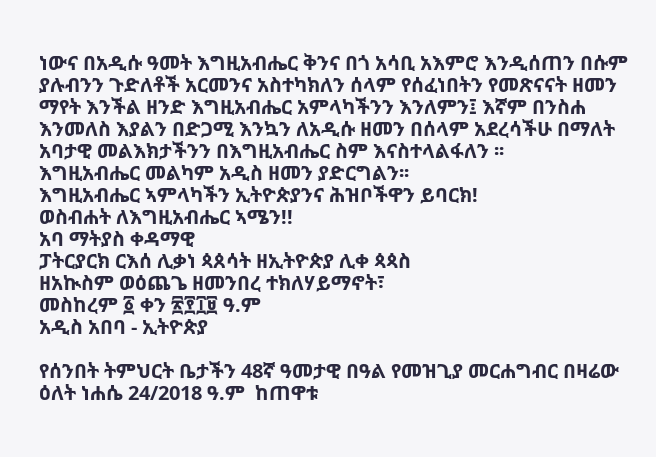ነውና በአዲሱ ዓመት እግዚአብሔር ቅንና በጎ አሳቢ አእምሮ እንዲሰጠን በሱም ያሉብንን ጉድለቶች አርመንና አስተካክለን ሰላም የሰፈነበትን የመጽናናት ዘመን ማየት እንችል ዘንድ እግዚአብሔር አምላካችንን እንለምን፤ እኛም በንስሐ እንመለስ እያልን በድጋሚ እንኳን ለአዲሱ ዘመን በሰላም አደረሳችሁ በማለት አባታዊ መልእክታችንን በእግዚአብሔር ስም እናስተላልፋለን ፡፡
እግዚአብሔር መልካም አዲስ ዘመን ያድርግልን፡፡
እግዚአብሔር ኣምላካችን ኢትዮጵያንና ሕዝቦችዋን ይባርክ!
ወስብሐት ለእግዚአብሔር ኣሜን!!
አባ ማትያስ ቀዳማዊ
ፓትርያርክ ርእሰ ሊቃነ ጳጰሳት ዘኢትዮጵያ ሊቀ ጳጳስ
ዘአኲስም ወዕጨጌ ዘመንበረ ተክለሃይማኖት፣
መስከረም ፩ ቀን ፳፻፲፱ ዓ.ም
አዲስ አበባ - ኢትዮጵያ

የሰንበት ትምህርት ቤታችን 48ኛ ዓመታዊ በዓል የመዝጊያ መርሐግብር በዛሬው ዕለት ነሐሴ 24/2018 ዓ.ም  ከጠዋቱ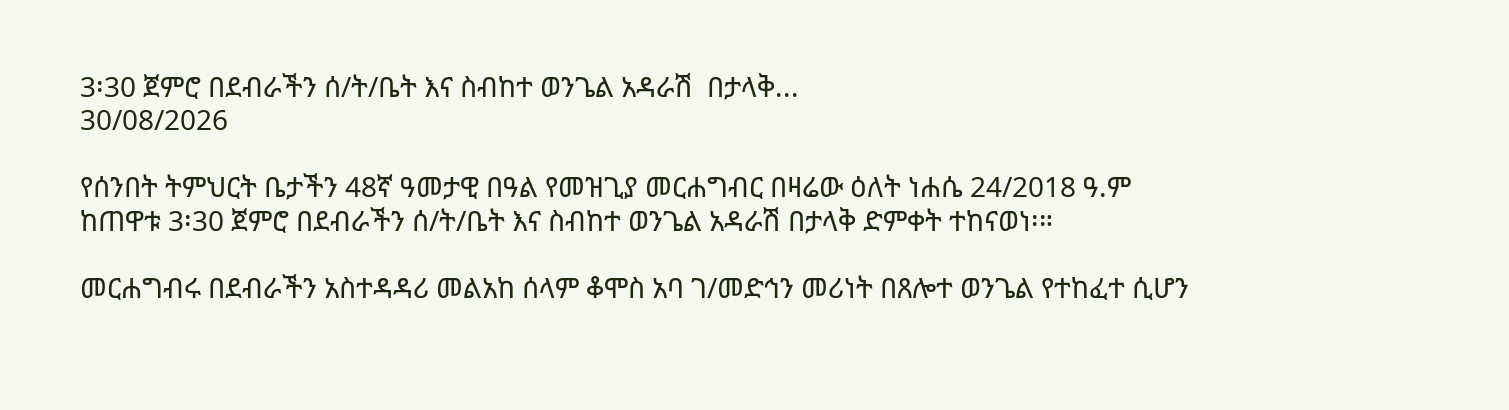3፡30 ጀምሮ በደብራችን ሰ/ት/ቤት እና ስብከተ ወንጌል አዳራሽ  በታላቅ...
30/08/2026

የሰንበት ትምህርት ቤታችን 48ኛ ዓመታዊ በዓል የመዝጊያ መርሐግብር በዛሬው ዕለት ነሐሴ 24/2018 ዓ.ም ከጠዋቱ 3፡30 ጀምሮ በደብራችን ሰ/ት/ቤት እና ስብከተ ወንጌል አዳራሽ በታላቅ ድምቀት ተከናወነ፡።

መርሐግብሩ በደብራችን አስተዳዳሪ መልአከ ሰላም ቆሞስ አባ ገ/መድኅን መሪነት በጸሎተ ወንጌል የተከፈተ ሲሆን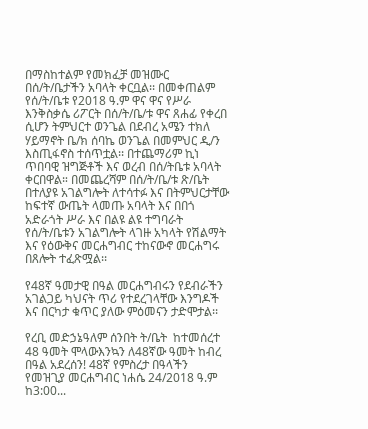በማስከተልም የመክፈቻ መዝሙር በሰ/ት/ቤታችን አባላት ቀርቧል፡፡ በመቀጠልም የሰ/ት/ቤቱ የ2018 ዓ.ም ዋና ዋና የሥራ እንቅስቃሴ ሪፖርት በሰ/ት/ቤ/ቱ ዋና ጸሐፊ የቀረበ ሲሆን ትምህርተ ወንጌል በደብረ አሜን ተክለ ሃይማኖት ቤ/ክ ሰባኬ ወንጌል በመምህር ዲ/ን እስጢፋኖስ ተሰጥቷል፡፡ በተጨማሪም ኪነ ጥበባዊ ዝግጅቶች እና ወረብ በሰ/ትቤቱ አባላት ቀርበዋል። በመጨረሻም በሰ/ት/ቤ/ቱ ጽ/ቤት በተለያዩ አገልግሎት ለተሳተፉ እና በትምህርታቸው ከፍተኛ ውጤት ላመጡ አባላት እና በበጎ አድራጎት ሥራ እና በልዩ ልዩ ተግባራት የሰ/ት/ቤቱን አገልግሎት ላገዙ አካላት የሽልማት እና የዕውቅና መርሐግብር ተከናውኖ መርሐግሩ በጸሎት ተፈጽሟል፡፡

የ48ኛ ዓመታዊ በዓል መርሐግብሩን የደብራችን አገልጋይ ካህናት ጥሪ የተደረገላቸው እንግዶች እና በርካታ ቁጥር ያለው ምዕመናን ታድሞታል፡፡

የረቢ መድኃኔዓለም ሰንበት ት/ቤት  ከተመሰረተ 48 ዓመት ሞላውእንኳን ለ48ኛው ዓመት ከብረ በዓል አደረሰን! 48ኛ የምስረታ በዓላችን የመዝጊያ መርሐግብር ነሐሴ 24/2018 ዓ.ም ከ3:00...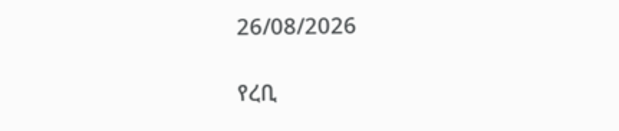26/08/2026

የረቢ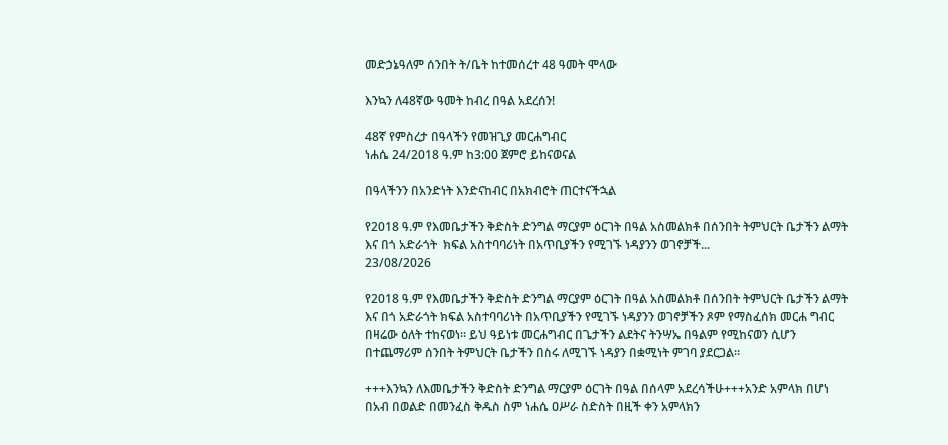መድኃኔዓለም ሰንበት ት/ቤት ከተመሰረተ 48 ዓመት ሞላው

እንኳን ለ48ኛው ዓመት ከብረ በዓል አደረሰን!

48ኛ የምስረታ በዓላችን የመዝጊያ መርሐግብር
ነሐሴ 24/2018 ዓ.ም ከ3:00 ጀምሮ ይከናወናል

በዓላችንን በአንድነት እንድናከብር በአክብሮት ጠርተናችኋል

የ2018 ዓ.ም የእመቤታችን ቅድስት ድንግል ማርያም ዕርገት በዓል አስመልክቶ በሰንበት ትምህርት ቤታችን ልማት እና በጎ አድራጎት  ክፍል አስተባባሪነት በአጥቢያችን የሚገኙ ነዳያንን ወገኖቻች...
23/08/2026

የ2018 ዓ.ም የእመቤታችን ቅድስት ድንግል ማርያም ዕርገት በዓል አስመልክቶ በሰንበት ትምህርት ቤታችን ልማት እና በጎ አድራጎት ክፍል አስተባባሪነት በአጥቢያችን የሚገኙ ነዳያንን ወገኖቻችን ጾም የማስፈሰክ መርሐ ግብር በዛሬው ዕለት ተከናወነ። ይህ ዓይነቱ መርሐግብር በጌታችን ልደትና ትንሣኤ በዓልም የሚከናወን ሲሆን በተጨማሪም ሰንበት ትምህርት ቤታችን በስሩ ለሚገኙ ነዳያን በቋሚነት ምገባ ያደርጋል።

+++እንኳን ለእመቤታችን ቅድስት ድንግል ማርያም ዕርገት በዓል በሰላም አደረሳችሁ+++አንድ አምላክ በሆነ በአብ በወልድ በመንፈስ ቅዱስ ስም ነሐሴ ዐሥራ ስድስት በዚች ቀን አምላክን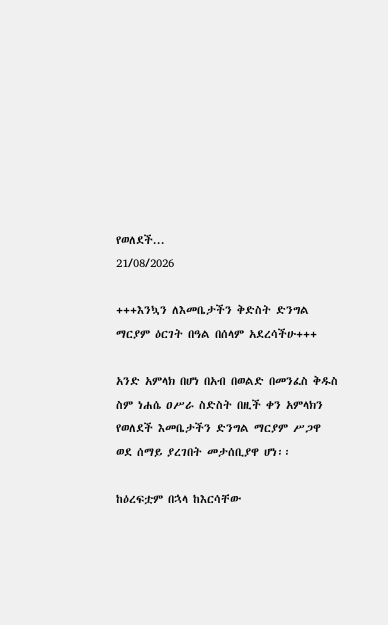የወለደች...
21/08/2026

+++እንኳን ለእመቤታችን ቅድስት ድንግል ማርያም ዕርገት በዓል በሰላም አደረሳችሁ+++

አንድ አምላክ በሆነ በአብ በወልድ በመንፈስ ቅዱስ ስም ነሐሴ ዐሥራ ስድስት በዚች ቀን አምላክን የወለደች እመቤታችን ድንግል ማርያም ሥጋዋ ወደ ሰማይ ያረገበት መታሰቢያዋ ሆነ፡፡

ከዕረፍቷም በኋላ ከእርሳቸው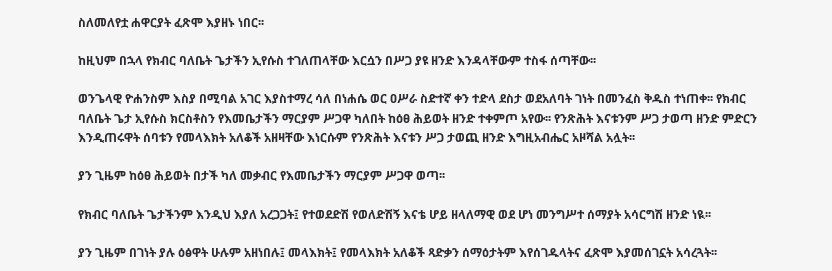ስለመለየቷ ሐዋርያት ፈጽሞ እያዘኑ ነበር፡፡

ከዚህም በኋላ የክብር ባለቤት ጌታችን ኢየሱስ ተገለጠላቸው እርሷን በሥጋ ያዩ ዘንድ እንዳላቸውም ተስፋ ሰጣቸው፡፡

ወንጌላዊ ዮሐንስም እስያ በሚባል አገር እያስተማረ ሳለ በነሐሴ ወር ዐሥራ ስድተኛ ቀን ተድላ ደስታ ወደአለባት ገነት በመንፈስ ቅዱስ ተነጠቀ፡፡ የክብር ባለቤት ጌታ ኢየሱስ ክርስቶስን የእመቤታችን ማርያም ሥጋዋ ካለበት ከዕፀ ሕይወት ዘንድ ተቀምጦ አየው፡፡ የንጽሕት እናቱንም ሥጋ ታወጣ ዘንድ ምድርን እንዲጠሩዋት ሰባቱን የመላእክት አለቆች አዘዛቸው እነርሱም የንጽሕት እናቱን ሥጋ ታወጪ ዘንድ እግዚአብሔር አዞሻል አሏት፡፡

ያን ጊዜም ከዕፀ ሕይወት በታች ካለ መቃብር የእመቤታችን ማርያም ሥጋዋ ወጣ፡፡

የክብር ባለቤት ጌታችንም እንዲህ እያለ አረጋጋት፤ የተወደድሽ የወለድሽኝ እናቴ ሆይ ዘላለማዊ ወደ ሆነ መንግሥተ ሰማያት አሳርግሽ ዘንድ ነዪ፡፡

ያን ጊዜም በገነት ያሉ ዕፅዋት ሁሉም አዘነበሉ፤ መላእክት፤ የመላእክት አለቆች ጻድቃን ሰማዕታትም እየሰገዱላትና ፈጽሞ እያመሰገኗት አሳረጓት፡፡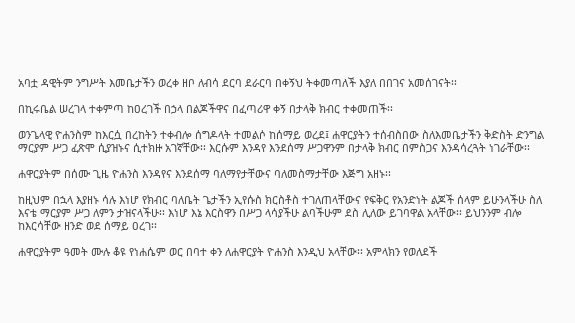አባቷ ዳዊትም ንግሥት እመቤታችን ወረቀ ዘቦ ለብሳ ደርባ ደራርባ በቀኝህ ትቀመጣለች እያለ በበገና አመሰገናት፡፡

በኪሩቤል ሠረገላ ተቀምጣ ከዐረገች በኃላ በልጆችዋና በፈጣሪዋ ቀኝ በታላቅ ክብር ተቀመጠች፡፡

ወንጌላዊ ዮሐንስም ከእርሷ በረከትን ተቀብሎ ሰግዶላት ተመልሶ ከሰማይ ወረደ፤ ሐዋርያትን ተሰብስበው ስለእመቤታችን ቅድስት ድንግል ማርያም ሥጋ ፈጽሞ ሲያዝኑና ሲተክዙ አገኛቸው፡፡ እርሱም እንዳየ እንደሰማ ሥጋዋንም በታላቅ ክብር በምስጋና እንዳሳረጓት ነገራቸው፡፡

ሐዋርያትም በሰሙ ጊዜ ዮሐንስ እንዳየና እንደሰማ ባለማየታቸውና ባለመስማታቸው እጅግ አዘኑ፡፡

ከዚህም በኋላ እያዘኑ ሳሉ እነሆ የክብር ባለቤት ጌታችን ኢየሱስ ክርስቶስ ተገለጠላቸውና የፍቅር የአንድነት ልጆች ሰላም ይሁንላችሁ ስለ እናቴ ማርያም ሥጋ ለምን ታዝናላችሁ፡፡ እነሆ እኔ እርስዋን በሥጋ ላሳያችሁ ልባችሁም ደስ ሊለው ይገባዋል አላቸው፡፡ ይህንንም ብሎ ከእርሳቸው ዘንድ ወደ ሰማይ ዐረገ፡፡

ሐዋርያትም ዓመት ሙሉ ቆዩ የነሐሴም ወር በባተ ቀን ለሐዋርያት ዮሐንስ እንዲህ አላቸው፡፡ አምላክን የወለደች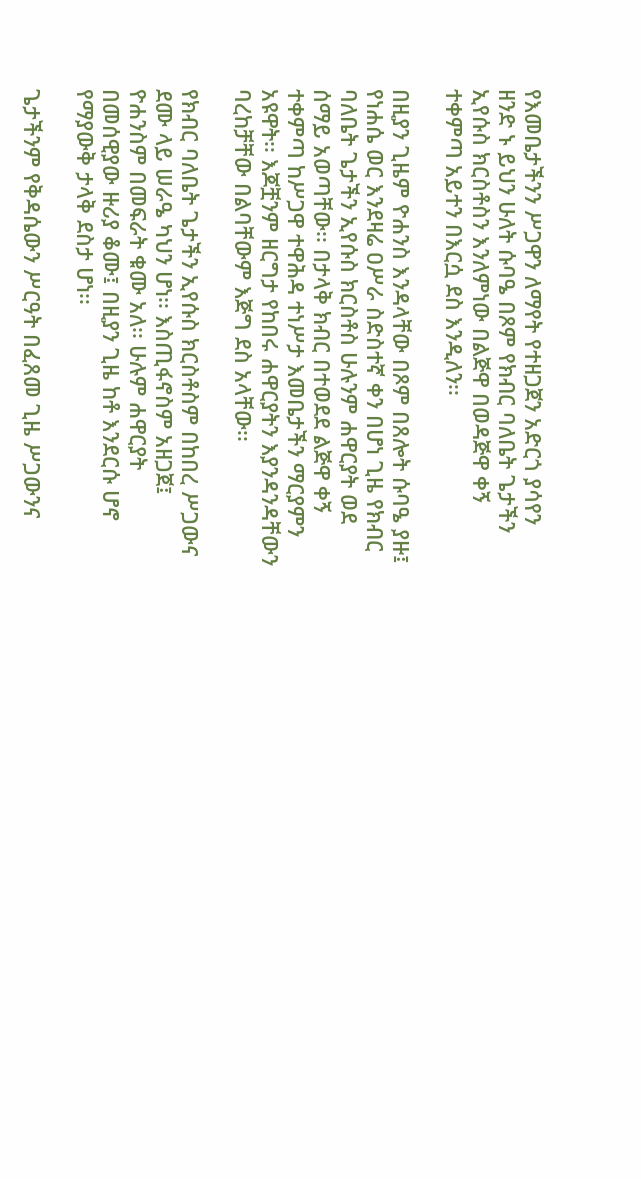የእመቤታችንን ሥጋዋን ለማየት የተዘጋጀን አድርጎ ያሳየን ዘንድ ኑ ይህን ሁለት ሱባዔ በጾም የክብር ባለቤት ጌታችን ኢየሱስ ክርስቶስን እንለምነው በልጅዋ በወዳጅዋ ቀኝ ተቀምጣ አይተን በእርሷ ደስ እንዲለን፡፡

በዚያን ጊዜም ዮሐንስ እንዳላቸው በጾም በጸሎት ሱባዔ ያዙ፤ የነሐሴ ወር እንደዛሬ ዐሥራ ስድስተኛ ቀን በሆነ ጊዜ የክብር ባለቤት ጌታችን ኢየሱስ ክርስቶስ ሁሉንም ሐዋርያት ወደ ሰማይ አወጣቸው፡፡ በታላቅ ክብር በተወደደ ልጅዋ ቀኝ ተቀምጣ ከሥጋዋ ተዋሕዳ ተነሥታ እመቤታችን ማርያምን አዩዋት፡፡ እጆቿንም ዘርግታ የከበሩ ሐዋርያትን እያንዳንዳቸውን ባረከቻቸው በልባቸውም እጅግ ደስ አላቸው፡፡

የክብር ባለቤት ጌታችን ኢየሱስ ክርስቶስም በከበረ ሥጋውና ደሙ ላይ ሠራዔ ካህን ሆነ፡፡ እስጢፋኖስም አዘጋጀ፤ ዮሐንስም በመፍራት ቁሙ አለ፡፡ ሁሉም ሐዋርያት በመሰዊያው ዙሪያ ቆሙ፤ በዚያን ጊዜ ከቶ እንደርሱ ሆኖ የማያውቅ ታላቅ ደስታ ሆነ፡፡

ጌታችንም የቅዳሴውን ሥርዓት በፈጸመ ጊዜ ሥጋውንና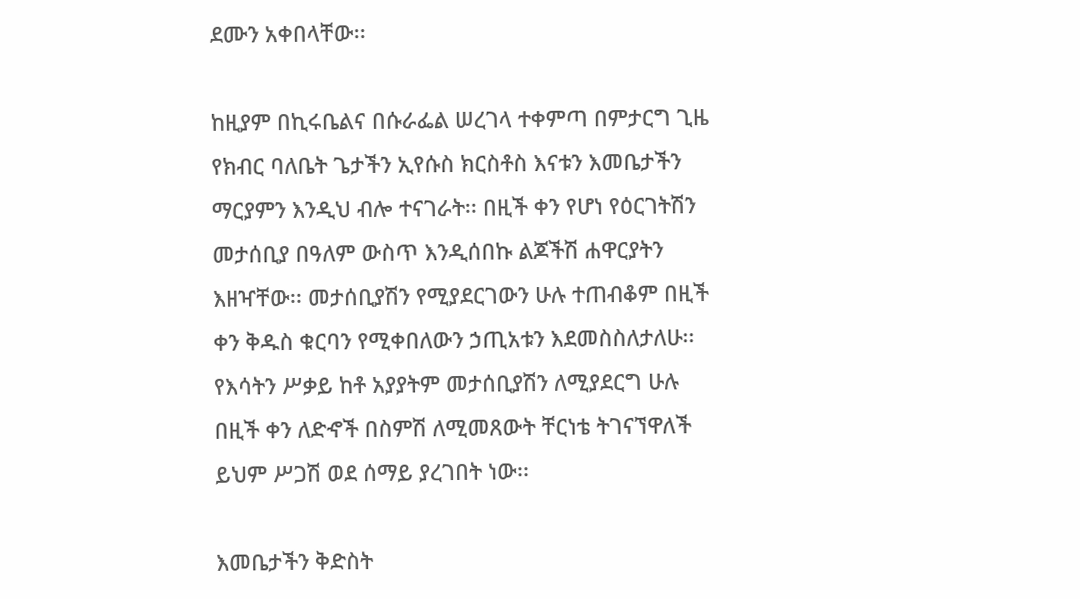ደሙን አቀበላቸው፡፡

ከዚያም በኪሩቤልና በሱራፌል ሠረገላ ተቀምጣ በምታርግ ጊዜ የክብር ባለቤት ጌታችን ኢየሱስ ክርስቶስ እናቱን እመቤታችን ማርያምን እንዲህ ብሎ ተናገራት፡፡ በዚች ቀን የሆነ የዕርገትሽን መታሰቢያ በዓለም ውስጥ እንዲሰበኩ ልጆችሽ ሐዋርያትን እዘዣቸው፡፡ መታሰቢያሽን የሚያደርገውን ሁሉ ተጠብቆም በዚች ቀን ቅዱስ ቁርባን የሚቀበለውን ኃጢአቱን እደመስስለታለሁ፡፡ የእሳትን ሥቃይ ከቶ አያያትም መታሰቢያሽን ለሚያደርግ ሁሉ በዚች ቀን ለድኆች በስምሽ ለሚመጸውት ቸርነቴ ትገናኘዋለች ይህም ሥጋሽ ወደ ሰማይ ያረገበት ነው፡፡

እመቤታችን ቅድስት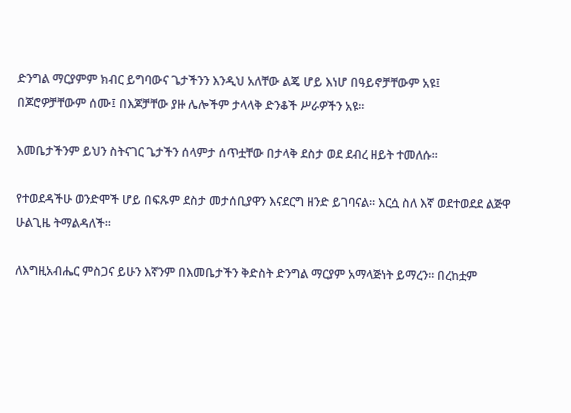ድንግል ማርያምም ክብር ይግባውና ጌታችንን እንዲህ አለቸው ልጄ ሆይ እነሆ በዓይኖቻቸውም አዩ፤ በጆሮዎቻቸውም ሰሙ፤ በእጆቻቸው ያዙ ሌሎችም ታላላቅ ድንቆች ሥራዎችን አዩ፡፡

እመቤታችንም ይህን ስትናገር ጌታችን ሰላምታ ሰጥቷቸው በታላቅ ደስታ ወደ ደብረ ዘይት ተመለሱ፡፡

የተወደዳችሁ ወንድሞች ሆይ በፍጹም ደስታ መታሰቢያዋን እናደርግ ዘንድ ይገባናል፡፡ እርሷ ስለ እኛ ወደተወደደ ልጅዋ ሁልጊዜ ትማልዳለች፡፡

ለእግዚአብሔር ምስጋና ይሁን እኛንም በእመቤታችን ቅድስት ድንግል ማርያም አማላጅነት ይማረን፡፡ በረከቷም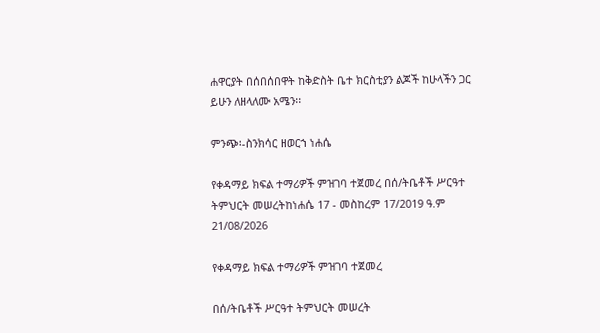ሐዋርያት በሰበሰበዋት ከቅድስት ቤተ ክርስቲያን ልጆች ከሁላችን ጋር ይሁን ለዘላለሙ አሜን፡፡

ምንጭ፡-ስንክሳር ዘወርኀ ነሐሴ

የቀዳማይ ክፍል ተማሪዎች ምዝገባ ተጀመረ በሰ/ትቤቶች ሥርዓተ ትምህርት መሠረትከነሐሴ 17 - መስከረም 17/2019 ዓ.ም
21/08/2026

የቀዳማይ ክፍል ተማሪዎች ምዝገባ ተጀመረ

በሰ/ትቤቶች ሥርዓተ ትምህርት መሠረት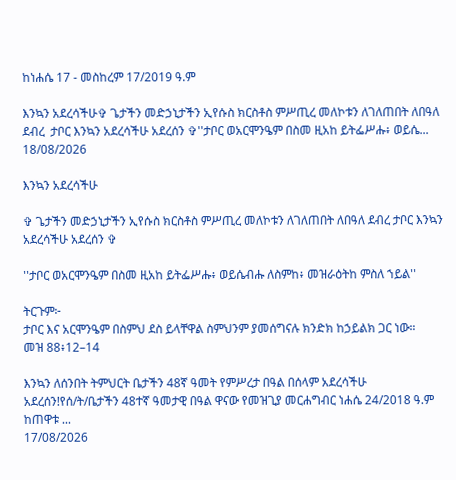ከነሐሴ 17 - መስከረም 17/2019 ዓ.ም

እንኳን አደረሳችሁ✞ ጌታችን መድኃኒታችን ኢየሱስ ክርስቶስ ምሥጢረ መለኮቱን ለገለጠበት ለበዓለ ደብረ  ታቦር እንኳን አደረሳችሁ አደረሰን ✞''ታቦር ወአርሞንዔም በስመ ዚአከ ይትፌሥሑ፥ ወይሴ...
18/08/2026

እንኳን አደረሳችሁ

✞ ጌታችን መድኃኒታችን ኢየሱስ ክርስቶስ ምሥጢረ መለኮቱን ለገለጠበት ለበዓለ ደብረ ታቦር እንኳን አደረሳችሁ አደረሰን ✞

''ታቦር ወአርሞንዔም በስመ ዚአከ ይትፌሥሑ፥ ወይሴብሑ ለስምከ፥ መዝራዕትከ ምስለ ኀይል''

ትርጉም፦
ታቦር እና አርሞንዔም በስምህ ደስ ይላቸዋል ስምህንም ያመሰግናሉ ክንድክ ከኃይልክ ጋር ነው።
መዝ 88፥12–14

እንኳን ለሰንበት ትምህርት ቤታችን 48ኛ ዓመት የምሥረታ በዓል በሰላም አደረሳችሁ አደረሰን!የሰ/ት/ቤታችን 48ተኛ ዓመታዊ በዓል ዋናው የመዝጊያ መርሐግብር ነሐሴ 24/2018 ዓ.ም ከጠዋቱ ...
17/08/2026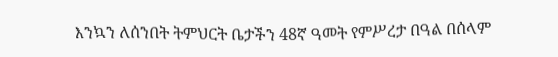እንኳን ለሰንበት ትምህርት ቤታችን 48ኛ ዓመት የምሥረታ በዓል በሰላም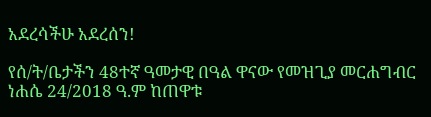አደረሳችሁ አደረሰን!

የሰ/ት/ቤታችን 48ተኛ ዓመታዊ በዓል ዋናው የመዝጊያ መርሐግብር ነሐሴ 24/2018 ዓ.ም ከጠዋቱ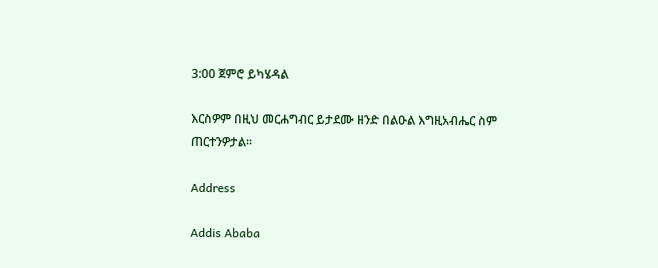3:00 ጀምሮ ይካሄዳል

እርስዎም በዚህ መርሐግብር ይታደሙ ዘንድ በልዑል እግዚአብሔር ስም ጠርተንዎታል።

Address

Addis Ababa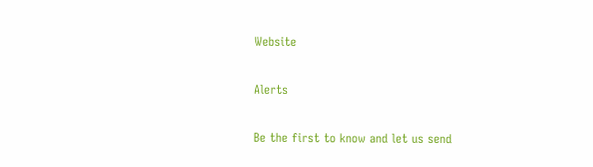Website

Alerts

Be the first to know and let us send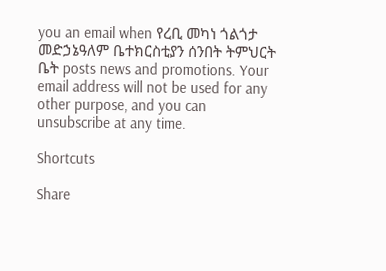you an email when የረቢ መካነ ጎልጎታ መድኃኔዓለም ቤተክርስቲያን ሰንበት ትምህርት ቤት posts news and promotions. Your email address will not be used for any other purpose, and you can unsubscribe at any time.

Shortcuts

Share